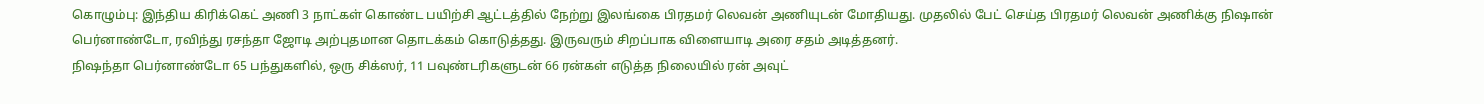கொழும்பு: இந்திய கிரிக்கெட் அணி 3 நாட்கள் கொண்ட பயிற்சி ஆட்டத்தில் நேற்று இலங்கை பிரதமர் லெவன் அணியுடன் மோதியது. முதலில் பேட் செய்த பிரதமர் லெவன் அணிக்கு நிஷான் பெர்னாண்டோ, ரவிந்து ரசந்தா ஜோடி அற்புதமான தொடக்கம் கொடுத்தது. இருவரும் சிறப்பாக விளையாடி அரை சதம் அடித்தனர்.
நிஷந்தா பெர்னாண்டோ 65 பந்துகளில், ஒரு சிக்ஸர், 11 பவுண்டரிகளுடன் 66 ரன்கள் எடுத்த நிலையில் ரன் அவுட்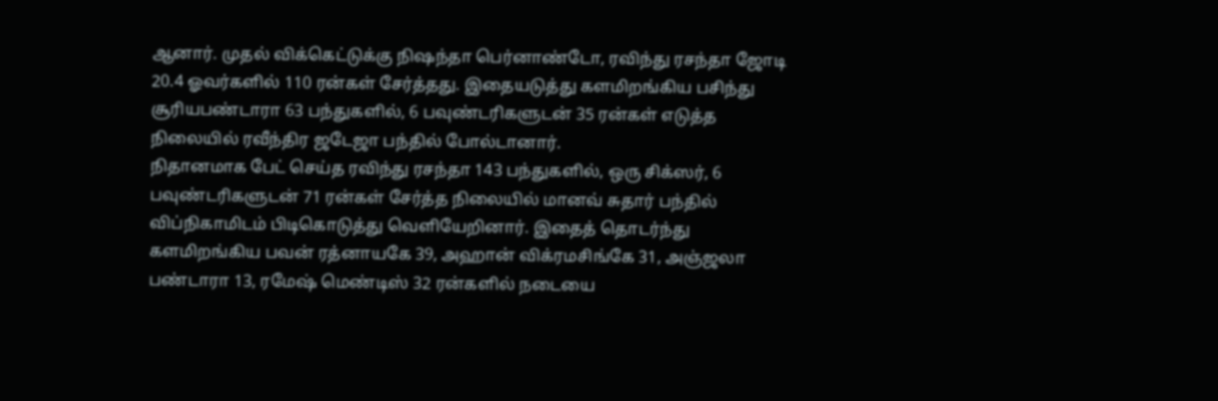ஆனார். முதல் விக்கெட்டுக்கு நிஷந்தா பெர்னாண்டோ, ரவிந்து ரசந்தா ஜோடி 20.4 ஓவர்களில் 110 ரன்கள் சேர்த்தது. இதையடுத்து களமிறங்கிய பசிந்து சூரியபண்டாரா 63 பந்துகளில், 6 பவுண்டரிகளுடன் 35 ரன்கள் எடுத்த நிலையில் ரவீந்திர ஜடேஜா பந்தில் போல்டானார்.
நிதானமாக பேட் செய்த ரவிந்து ரசந்தா 143 பந்துகளில், ஒரு சிக்ஸர், 6 பவுண்டரிகளுடன் 71 ரன்கள் சேர்த்த நிலையில் மானவ் சுதார் பந்தில் விப்நிகாமிடம் பிடிகொடுத்து வெளியேறினார். இதைத் தொடர்ந்து களமிறங்கிய பவன் ரத்னாயகே 39, அஹான் விக்ரமசிங்கே 31, அஞ்ஜலா பண்டாரா 13, ரமேஷ் மெண்டிஸ் 32 ரன்களில் நடையை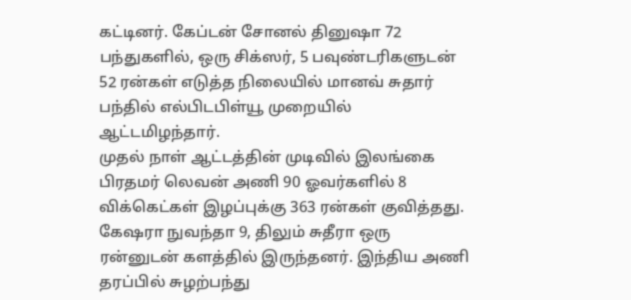கட்டினர். கேப்டன் சோனல் தினுஷா 72 பந்துகளில், ஒரு சிக்ஸர், 5 பவுண்டரிகளுடன் 52 ரன்கள் எடுத்த நிலையில் மானவ் சுதார் பந்தில் எல்பிடபிள்யூ முறையில் ஆட்டமிழந்தார்.
முதல் நாள் ஆட்டத்தின் முடிவில் இலங்கை பிரதமர் லெவன் அணி 90 ஓவர்களில் 8 விக்கெட்கள் இழப்புக்கு 363 ரன்கள் குவித்தது. கேஷரா நுவந்தா 9, திலும் சுதீரா ஒரு ரன்னுடன் களத்தில் இருந்தனர். இந்திய அணி தரப்பில் சுழற்பந்து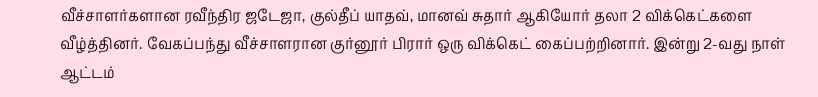வீச்சாளர்களான ரவீந்திர ஜடேஜா, குல்தீப் யாதவ், மானவ் சுதார் ஆகியோர் தலா 2 விக்கெட்களை வீழ்த்தினர். வேகப்பந்து வீச்சாளரான குர்னூர் பிரார் ஒரு விக்கெட் கைப்பற்றினார். இன்று 2-வது நாள் ஆட்டம்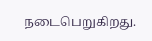நடைபெறுகிறது.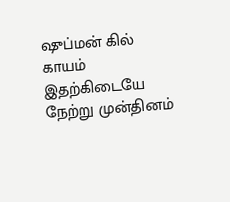ஷுப்மன் கில் காயம்
இதற்கிடையே நேற்று முன்தினம்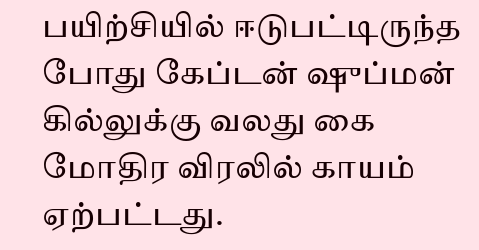பயிற்சியில் ஈடுபட்டிருந்த போது கேப்டன் ஷுப்மன் கில்லுக்கு வலது கை மோதிர விரலில் காயம் ஏற்பட்டது.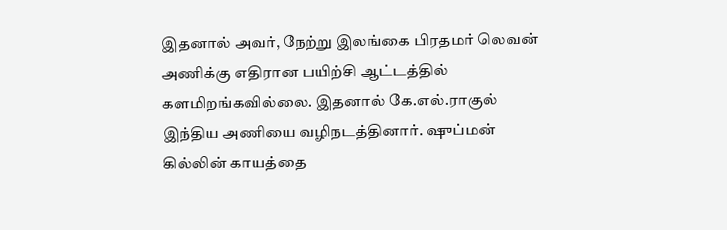இதனால் அவர், நேற்று இலங்கை பிரதமர் லெவன் அணிக்கு எதிரான பயிற்சி ஆட்டத்தில் களமிறங்கவில்லை. இதனால் கே.எல்.ராகுல் இந்திய அணியை வழிநடத்தினார். ஷுப்மன் கில்லின் காயத்தை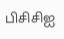பிசிசிஐ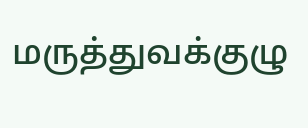மருத்துவக்குழு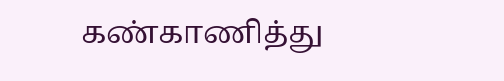கண்காணித்து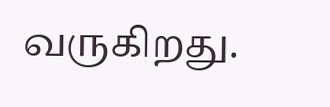வருகிறது.